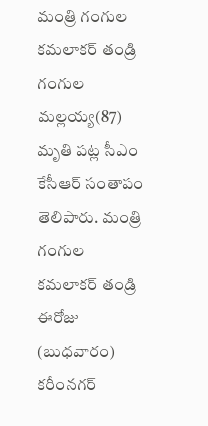మంత్రి గంగుల కమలాకర్ తండ్రి గంగుల మల్లయ్య(87) మృతి పట్ల సీఎం కేసీఆర్ సంతాపం తెలిపారు. మంత్రి గంగుల కమలాకర్ తండ్రి ఈరోజు (బుధవారం) కరీంనగర్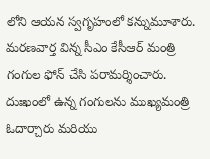లోని ఆయన స్వగృహంలో కన్నుమూశారు. మరణవార్త విన్న సీఎం కేసీఆర్ మంత్రి గంగుల ఫోన్ చేసి పరామర్శించారు. దుఃఖంలో ఉన్న గంగులను ముఖ్యమంత్రి ఓదార్చారు మరియు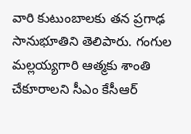వారి కుటుంబాలకు తన ప్రగాఢ సానుభూతిని తెలిపారు. గంగుల మల్లయ్యగారి ఆత్మకు శాంతి చేకూరాలని సీఎం కేసీఆర్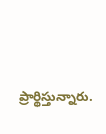ప్రార్థిస్తున్నారు.